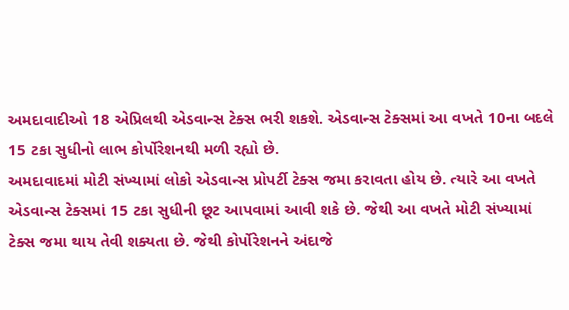અમદાવાદીઓ 18 એપ્રિલથી એડવાન્સ ટેક્સ ભરી શકશે. એડવાન્સ ટેક્સમાં આ વખતે 10ના બદલે 15 ટકા સુધીનો લાભ કોર્પોરેશનથી મળી રહ્યો છે.
અમદાવાદમાં મોટી સંખ્યામાં લોકો એડવાન્સ પ્રોપર્ટી ટેક્સ જમા કરાવતા હોય છે. ત્યારે આ વખતે એડવાન્સ ટેક્સમાં 15 ટકા સુધીની છૂટ આપવામાં આવી શકે છે. જેથી આ વખતે મોટી સંખ્યામાં ટેક્સ જમા થાય તેવી શક્યતા છે. જેથી કોર્પોરેશનને અંદાજે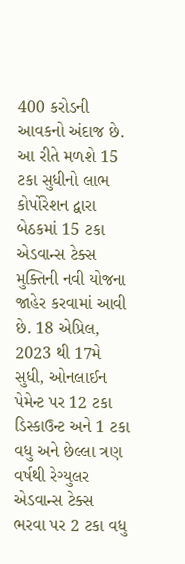400 કરોડની આવકનો અંદાજ છે.
આ રીતે મળશે 15 ટકા સુધીનો લાભ
કોર્પોરેશન દ્વારા બેઠકમાં 15 ટકા એડવાન્સ ટેક્સ મુક્તિની નવી યોજના જાહેર કરવામાં આવી છે. 18 એપ્રિલ, 2023 થી 17મે સુધી, ઓનલાઈન પેમેન્ટ પર 12 ટકા ડિસ્કાઉન્ટ અને 1 ટકા વધુ અને છેલ્લા ત્રણ વર્ષથી રેગ્યુલર એડવાન્સ ટેક્સ ભરવા પર 2 ટકા વધુ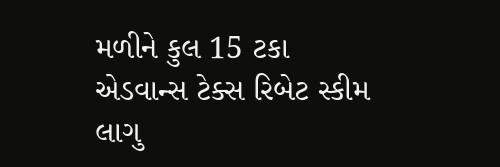મળીને કુલ 15 ટકા એડવાન્સ ટેક્સ રિબેટ સ્કીમ લાગુ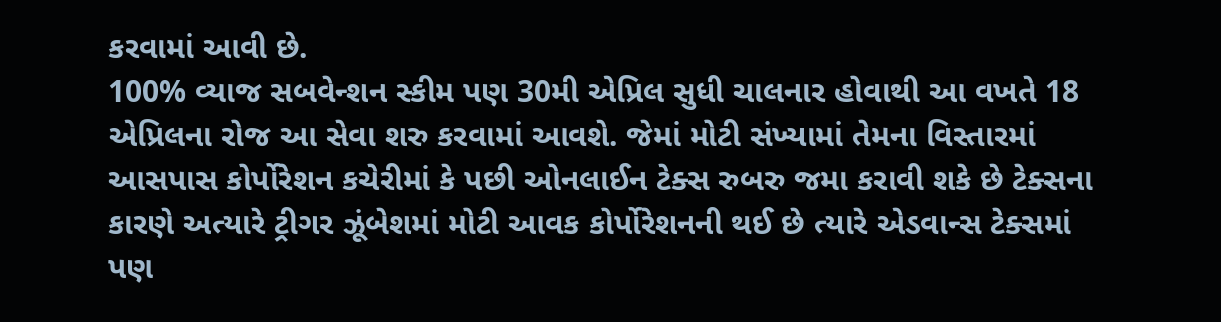કરવામાં આવી છે.
100% વ્યાજ સબવેન્શન સ્કીમ પણ 30મી એપ્રિલ સુધી ચાલનાર હોવાથી આ વખતે 18 એપ્રિલના રોજ આ સેવા શરુ કરવામાં આવશે. જેમાં મોટી સંખ્યામાં તેમના વિસ્તારમાં આસપાસ કોર્પોરેશન કચેરીમાં કે પછી ઓનલાઈન ટેક્સ રુબરુ જમા કરાવી શકે છે ટેક્સના કારણે અત્યારે ટ્રીગર ઝૂંબેશમાં મોટી આવક કોર્પોરેશનની થઈ છે ત્યારે એડવાન્સ ટેક્સમાં પણ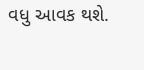વધુ આવક થશે.